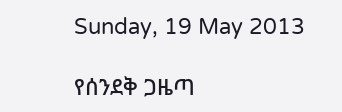Sunday, 19 May 2013

የሰንደቅ ጋዜጣ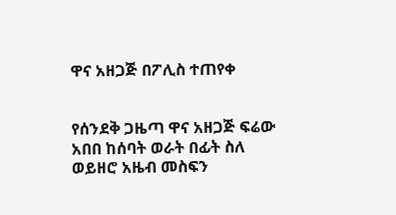ዋና አዘጋጅ በፖሊስ ተጠየቀ


የሰንደቅ ጋዜጣ ዋና አዘጋጅ ፍሬው አበበ ከሰባት ወራት በፊት ስለ ወይዘሮ አዜብ መስፍን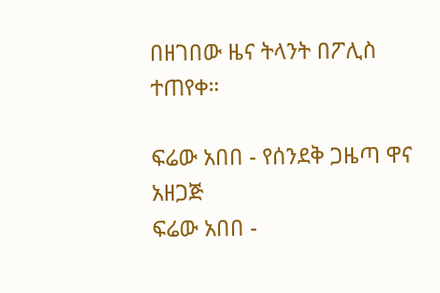በዘገበው ዜና ትላንት በፖሊስ ተጠየቀ።

ፍሬው አበበ - የሰንደቅ ጋዜጣ ዋና አዘጋጅ
ፍሬው አበበ -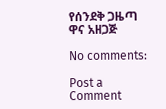የሰንደቅ ጋዜጣ ዋና አዘጋጅ

No comments:

Post a Comment